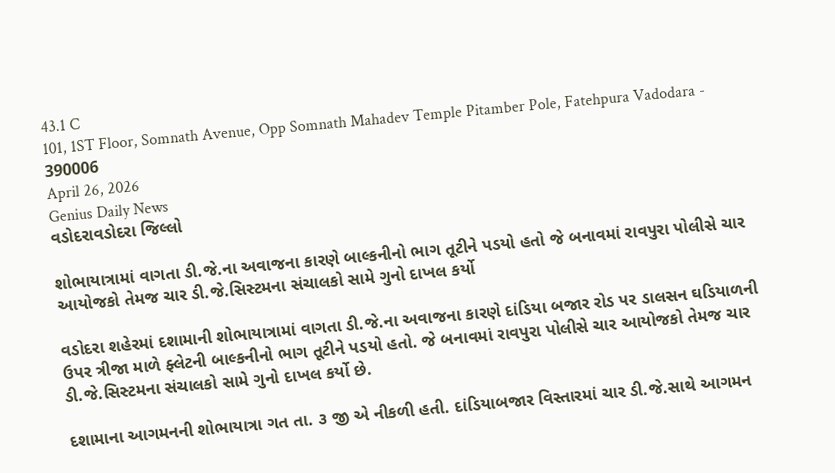43.1 C
101, 1ST Floor, Somnath Avenue, Opp Somnath Mahadev Temple Pitamber Pole, Fatehpura Vadodara - 390006
April 26, 2026
Genius Daily News
વડોદરાવડોદરા જિલ્લો

શોભાયાત્રામાં વાગતા ડી.જે.ના અવાજના કારણે બાલ્કનીનો ભાગ તૂટીને પડયો હતો જે બનાવમાં રાવપુરા પોલીસે ચાર આયોજકો તેમજ ચાર ડી.જે.સિસ્ટમના સંચાલકો સામે ગુનો દાખલ કર્યો

વડોદરા શહેરમાં દશામાની શોભાયાત્રામાં વાગતા ડી.જે.ના અવાજના કારણે દાંડિયા બજાર રોડ પર ડાલસન ઘડિયાળની ઉપર ત્રીજા માળે ફ્લેટની બાલ્કનીનો ભાગ તૂટીને પડયો હતો. જે બનાવમાં રાવપુરા પોલીસે ચાર આયોજકો તેમજ ચાર ડી.જે.સિસ્ટમના સંચાલકો સામે ગુનો દાખલ કર્યો છે.

દશામાના આગમનની શોભાયાત્રા ગત તા. ૩ જી એ નીકળી હતી. દાંડિયાબજાર વિસ્તારમાં ચાર ડી.જે.સાથે આગમન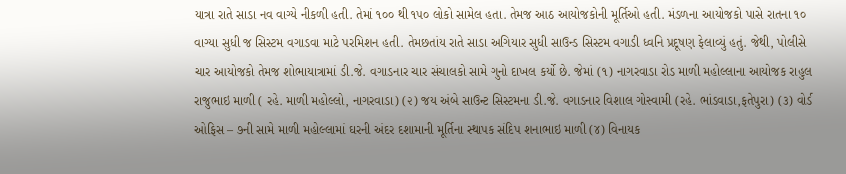યાત્રા રાતે સાડા નવ વાગ્યે નીકળી હતી. તેમાં ૧૦૦ થી ૧૫૦ લોકો સામેલ હતા. તેમજ આઠ આયોજકોની મૂર્તિઓ હતી. મંડળના આયોજકો પાસે રાતના ૧૦ વાગ્યા સુધી જ સિસ્ટમ વગાડવા માટે પરમિશન હતી. તેમછતાંય રાતે સાડા અગિયાર સુધી સાઉન્ડ સિસ્ટમ વગાડી ધ્વનિ પ્રદૂષણ ફેલાવ્યું હતું. જેથી, પોલીસે ચાર આયોજકો તેમજ શોભાયાત્રામાં ડી.જે. વગાડનાર ચાર સંચાલકો સામે ગુનો દાખલ કર્યો છે. જેમાં (૧) નાગરવાડા રોડ માળી મહોલ્લાના આયોજક રાહુલ રાજુભાઇ માળી ( રહે. માળી મહોલ્લો, નાગરવાડા) (૨) જય અંબે સાઉન્ટ સિસ્ટમના ડી.જે. વગાડનાર વિશાલ ગોસ્વામી (રહે. ભાંડવાડા,ફતેપુરા) (૩) વોર્ડ ઓફિસ – ૭ની સામે માળી મહોલ્લામાં ઘરની અંદર દશામાની મૂર્તિના સ્થાપક સંદિપ શનાભાઇ માળી (૪) વિનાયક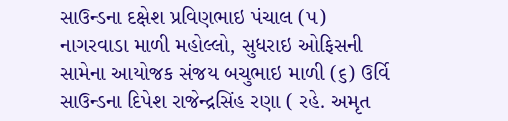સાઉન્ડના દક્ષેશ પ્રવિણભાઇ પંચાલ (૫) નાગરવાડા માળી મહોલ્લો, સુધરાઇ ઓફિસની સામેના આયોજક સંજય બચુભાઇ માળી (૬) ઉર્વિ સાઉન્ડના દિપેશ રાજેન્દ્રસિંહ રણા ( રહે. અમૃત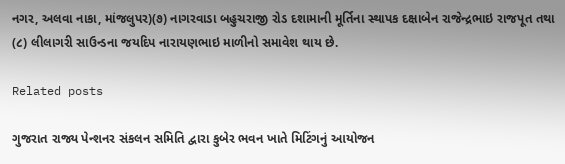નગર, અલવા નાકા, માંજલુપર)(૭) નાગરવાડા બહુચરાજી રોડ દશામાની મૂર્તિના સ્થાપક દક્ષાબેન રાજેન્દ્રભાઇ રાજપૂત તથા (૮) લીલાગરી સાઉન્ડના જયદિપ નારાયણભાઇ માળીનો સમાવેશ થાય છે.

Related posts

ગુજરાત રાજ્ય પેન્શનર સંકલન સમિતિ દ્વારા કુબેર ભવન ખાતે મિટિંગનું આયોજન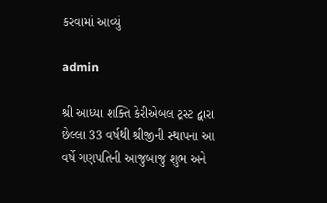કરવામાં આવ્યું

admin

શ્રી આધ્યા શક્તિ કેરીએબલ ટ્રસ્ટ દ્વારા છેલ્લા 33 વર્ષથી શ્રીજીની સ્થાપના આ વર્ષે ગણપતિની આજુબાજુ શુભ અને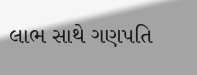લાભ સાથે ગણપતિ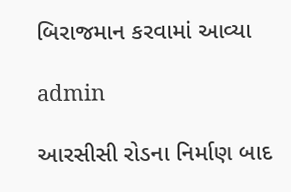બિરાજમાન કરવામાં આવ્યા

admin

આરસીસી રોડના નિર્માણ બાદ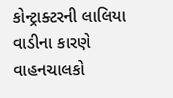કોન્ટ્રાક્ટરની લાલિયા વાડીના કારણે વાહનચાલકો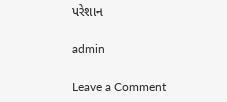પરેશાન

admin

Leave a Comment